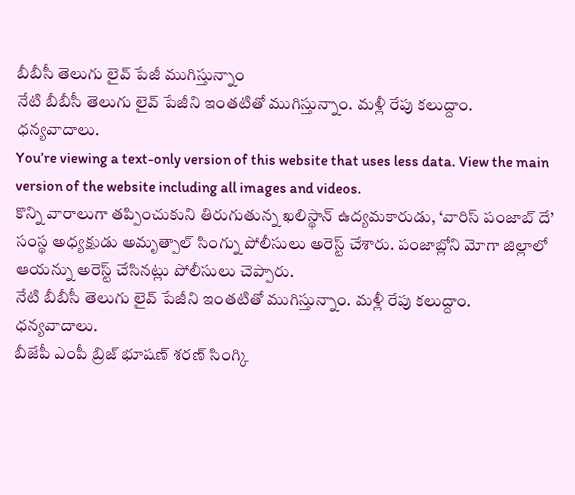బీబీసీ తెలుగు లైవ్ పేజీ ముగిస్తున్నాం
నేటి బీబీసీ తెలుగు లైవ్ పేజీని ఇంతటితో ముగిస్తున్నాం. మళ్లీ రేపు కలుద్దాం.
ధన్యవాదాలు.
You’re viewing a text-only version of this website that uses less data. View the main version of the website including all images and videos.
కొన్ని వారాలుగా తప్పించుకుని తిరుగుతున్న ఖలిస్థాన్ ఉద్యమకారుడు, ‘వారిస్ పంజాబ్ దే’ సంస్థ అధ్యక్షుడు అమృత్పాల్ సింగ్ను పోలీసులు అరెస్ట్ చేశారు. పంజాబ్లోని మోగా జిల్లాలో ఆయన్ను అరెస్ట్ చేసినట్లు పోలీసులు చెప్పారు.
నేటి బీబీసీ తెలుగు లైవ్ పేజీని ఇంతటితో ముగిస్తున్నాం. మళ్లీ రేపు కలుద్దాం.
ధన్యవాదాలు.
బీజేపీ ఎంపీ బ్రిజ్ భూషణ్ శరణ్ సింగ్కి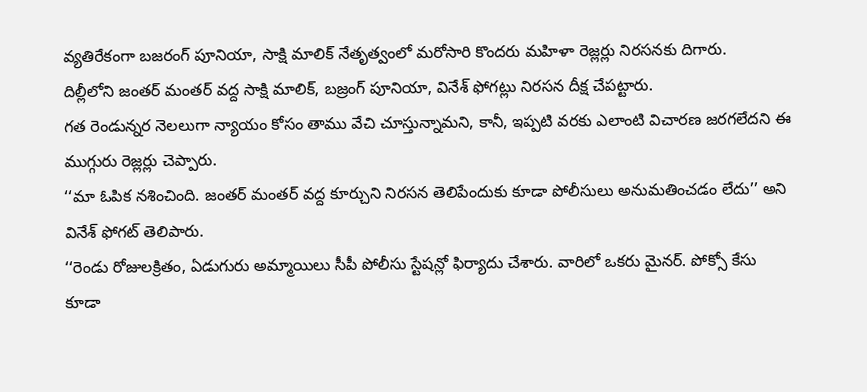వ్యతిరేకంగా బజరంగ్ పూనియా, సాక్షి మాలిక్ నేతృత్వంలో మరోసారి కొందరు మహిళా రెజ్లర్లు నిరసనకు దిగారు.
దిల్లీలోని జంతర్ మంతర్ వద్ద సాక్షి మాలిక్, బజ్రంగ్ పూనియా, వినేశ్ ఫోగట్లు నిరసన దీక్ష చేపట్టారు.
గత రెండున్నర నెలలుగా న్యాయం కోసం తాము వేచి చూస్తున్నామని, కానీ, ఇప్పటి వరకు ఎలాంటి విచారణ జరగలేదని ఈ ముగ్గురు రెజ్లర్లు చెప్పారు.
‘‘మా ఓపిక నశించింది. జంతర్ మంతర్ వద్ద కూర్చుని నిరసన తెలిపేందుకు కూడా పోలీసులు అనుమతించడం లేదు’’ అని వినేశ్ ఫోగట్ తెలిపారు.
‘‘రెండు రోజులక్రితం, ఏడుగురు అమ్మాయిలు సీపీ పోలీసు స్టేషన్లో ఫిర్యాదు చేశారు. వారిలో ఒకరు మైనర్. పోక్సో కేసు కూడా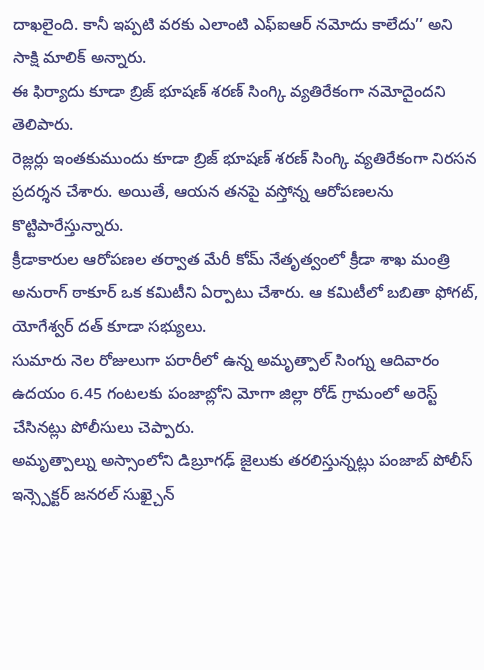దాఖలైంది. కానీ ఇప్పటి వరకు ఎలాంటి ఎఫ్ఐఆర్ నమోదు కాలేదు’’ అని సాక్షి మాలిక్ అన్నారు.
ఈ ఫిర్యాదు కూడా బ్రిజ్ భూషణ్ శరణ్ సింగ్కి వ్యతిరేకంగా నమోదైందని తెలిపారు.
రెజ్లర్లు ఇంతకుముందు కూడా బ్రిజ్ భూషణ్ శరణ్ సింగ్కి వ్యతిరేకంగా నిరసన ప్రదర్శన చేశారు. అయితే, ఆయన తనపై వస్తోన్న ఆరోపణలను కొట్టిపారేస్తున్నారు.
క్రీడాకారుల ఆరోపణల తర్వాత మేరీ కోమ్ నేతృత్వంలో క్రీడా శాఖ మంత్రి అనురాగ్ ఠాకూర్ ఒక కమిటీని ఏర్పాటు చేశారు. ఆ కమిటీలో బబితా ఫోగట్, యోగేశ్వర్ దత్ కూడా సభ్యులు.
సుమారు నెల రోజులుగా పరారీలో ఉన్న అమృత్పాల్ సింగ్ను ఆదివారం ఉదయం 6.45 గంటలకు పంజాబ్లోని మోగా జిల్లా రోడ్ గ్రామంలో అరెస్ట్ చేసినట్లు పోలీసులు చెప్పారు.
అమృత్పాల్ను అస్సాంలోని డిబ్రూగఢ్ జైలుకు తరలిస్తున్నట్లు పంజాబ్ పోలీస్ ఇన్స్పెక్టర్ జనరల్ సుఖ్చైన్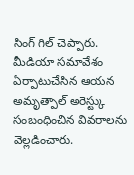సింగ్ గిల్ చెప్పారు.
మీడియా సమావేశం ఏర్పాటుచేసిన ఆయన అమృత్పాల్ అరెస్ట్కు సంబంధించిన వివరాలను వెల్లడించారు.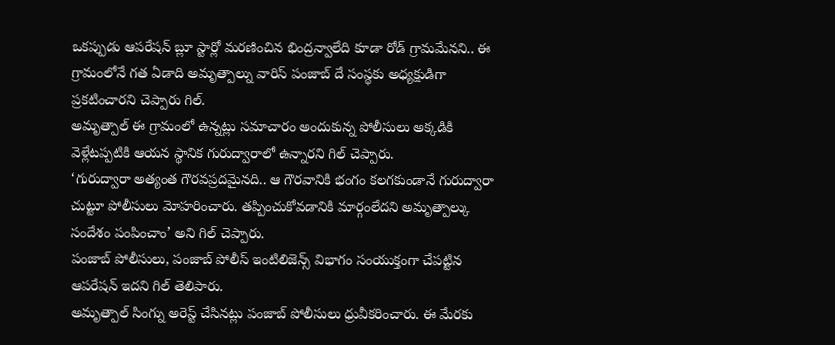ఒకప్పుడు ఆపరేషన్ బ్లూ స్టార్లో మరణించిన భింద్రన్వాలేది కూడా రోడ్ గ్రామమేనని.. ఈ గ్రామంలోనే గత ఏడాది అమృత్పాల్ను వారిస్ పంజాబ్ దే సంస్థకు అధ్యక్షుడిగా ప్రకటించారని చెప్పారు గిల్.
అమృత్పాల్ ఈ గ్రామంలో ఉన్నట్లు సమాచారం అందుకున్న పోలీసులు అక్కడికి వెళ్లేటప్పటికి ఆయన స్థానిక గురుద్వారాలో ఉన్నారని గిల్ చెప్పారు.
‘గురుద్వారా అత్యంత గౌరవప్రదమైనది.. ఆ గౌరవానికి భంగం కలగకుండానే గురుద్వారా చుట్టూ పోలీసులు మోహరించారు. తప్పించుకోవడానికి మార్గంలేదని అమృత్పాల్కు సందేశం పంపించాం’ అని గిల్ చెప్పారు.
పంజాబ్ పోలీసులు, పంజాబ్ పోలీస్ ఇంటిలిజెన్స్ విభాగం సంయుక్తంగా చేపట్టిన ఆపరేషన్ ఇదని గిల్ తెలిపారు.
అమృత్పాల్ సింగ్ను అరెస్ట్ చేసినట్లు పంజాబ్ పోలీసులు ధ్రువీకరించారు. ఈ మేరకు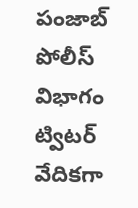పంజాబ్ పోలీస్ విభాగం ట్విటర్ వేదికగా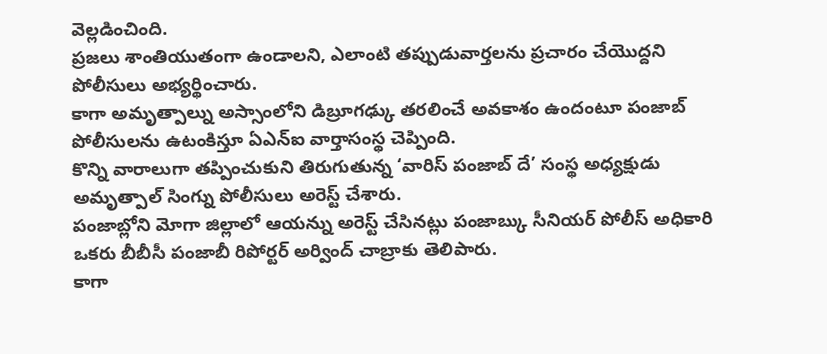వెల్లడించింది.
ప్రజలు శాంతియుతంగా ఉండాలని, ఎలాంటి తప్పుడువార్తలను ప్రచారం చేయొద్దని పోలీసులు అభ్యర్థించారు.
కాగా అమృత్పాల్ను అస్సాంలోని డిబ్రూగఢ్కు తరలించే అవకాశం ఉందంటూ పంజాబ్ పోలీసులను ఉటంకిస్తూ ఏఎన్ఐ వార్తాసంస్థ చెప్పింది.
కొన్ని వారాలుగా తప్పించుకుని తిరుగుతున్న ‘వారిస్ పంజాబ్ దే’ సంస్థ అధ్యక్షుడు అమృత్పాల్ సింగ్ను పోలీసులు అరెస్ట్ చేశారు.
పంజాబ్లోని మోగా జిల్లాలో ఆయన్ను అరెస్ట్ చేసినట్లు పంజాబ్కు సీనియర్ పోలీస్ అధికారి ఒకరు బీబీసీ పంజాబీ రిపోర్టర్ అర్వింద్ చాబ్రాకు తెలిపారు.
కాగా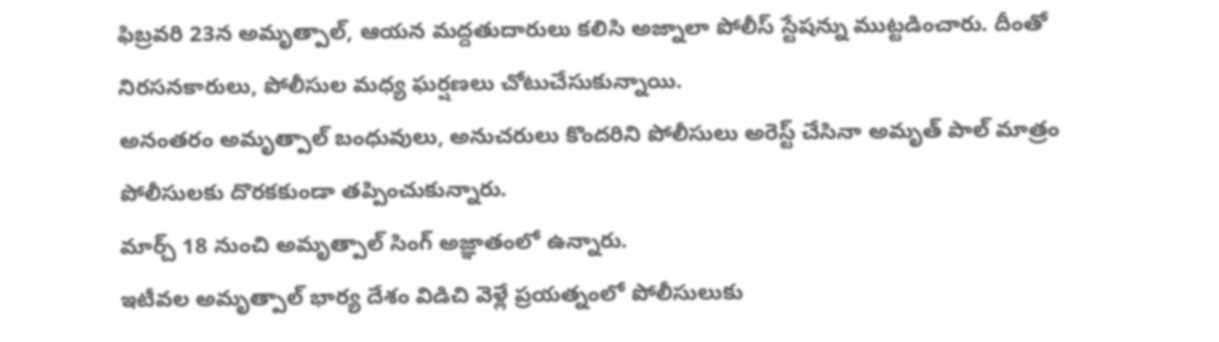ఫిబ్రవరి 23న అమృత్పాల్, ఆయన మద్దతుదారులు కలిసి అజ్నాలా పోలీస్ స్టేషన్ను ముట్టడించారు. దీంతో నిరసనకారులు, పోలీసుల మధ్య ఘర్షణలు చోటుచేసుకున్నాయి.
అనంతరం అమృత్పాల్ బంధువులు, అనుచరులు కొందరిని పోలీసులు అరెస్ట్ చేసినా అమృత్ పాల్ మాత్రం పోలీసులకు దొరకకుండా తప్పించుకున్నారు.
మార్చ్ 18 నుంచి అమృత్పాల్ సింగ్ అజ్ఞాతంలో ఉన్నారు.
ఇటీవల అమృత్పాల్ భార్య దేశం విడిచి వెళ్లే ప్రయత్నంలో పోలీసులుకు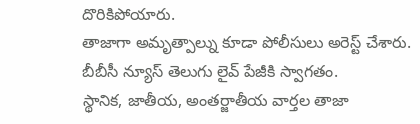దొరికిపోయారు.
తాజాగా అమృత్పాల్ను కూడా పోలీసులు అరెస్ట్ చేశారు.
బీబీసీ న్యూస్ తెలుగు లైవ్ పేజీకి స్వాగతం.
స్థానిక, జాతీయ, అంతర్జాతీయ వార్తల తాజా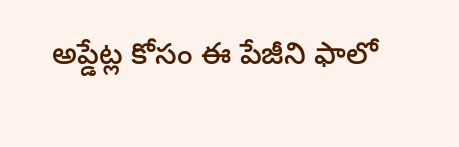అప్డేట్ల కోసం ఈ పేజీని ఫాలో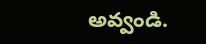అవ్వండి.